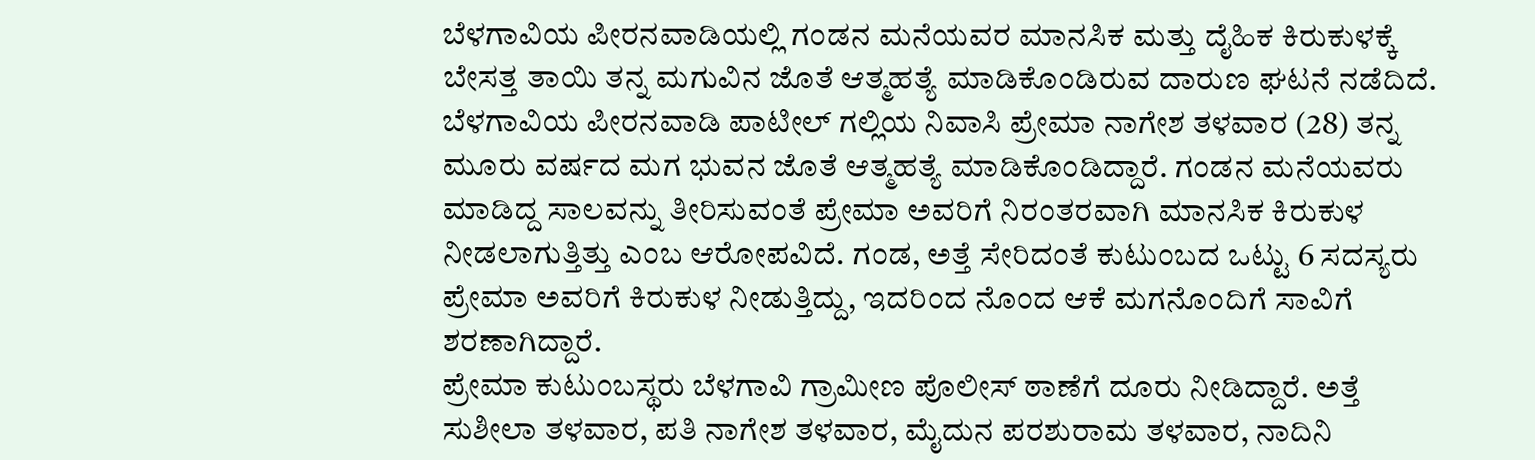ಬೆಳಗಾವಿಯ ಪೀರನವಾಡಿಯಲ್ಲಿ ಗಂಡನ ಮನೆಯವರ ಮಾನಸಿಕ ಮತ್ತು ದೈಹಿಕ ಕಿರುಕುಳಕ್ಕೆ ಬೇಸತ್ತ ತಾಯಿ ತನ್ನ ಮಗುವಿನ ಜೊತೆ ಆತ್ಮಹತ್ಯೆ ಮಾಡಿಕೊಂಡಿರುವ ದಾರುಣ ಘಟನೆ ನಡೆದಿದೆ.
ಬೆಳಗಾವಿಯ ಪೀರನವಾಡಿ ಪಾಟೀಲ್ ಗಲ್ಲಿಯ ನಿವಾಸಿ ಪ್ರೇಮಾ ನಾಗೇಶ ತಳವಾರ (28) ತನ್ನ ಮೂರು ವರ್ಷದ ಮಗ ಭುವನ ಜೊತೆ ಆತ್ಮಹತ್ಯೆ ಮಾಡಿಕೊಂಡಿದ್ದಾರೆ. ಗಂಡನ ಮನೆಯವರು ಮಾಡಿದ್ದ ಸಾಲವನ್ನು ತೀರಿಸುವಂತೆ ಪ್ರೇಮಾ ಅವರಿಗೆ ನಿರಂತರವಾಗಿ ಮಾನಸಿಕ ಕಿರುಕುಳ ನೀಡಲಾಗುತ್ತಿತ್ತು ಎಂಬ ಆರೋಪವಿದೆ. ಗಂಡ, ಅತ್ತೆ ಸೇರಿದಂತೆ ಕುಟುಂಬದ ಒಟ್ಟು 6 ಸದಸ್ಯರು ಪ್ರೇಮಾ ಅವರಿಗೆ ಕಿರುಕುಳ ನೀಡುತ್ತಿದ್ದು, ಇದರಿಂದ ನೊಂದ ಆಕೆ ಮಗನೊಂದಿಗೆ ಸಾವಿಗೆ ಶರಣಾಗಿದ್ದಾರೆ.
ಪ್ರೇಮಾ ಕುಟುಂಬಸ್ಥರು ಬೆಳಗಾವಿ ಗ್ರಾಮೀಣ ಪೊಲೀಸ್ ಠಾಣೆಗೆ ದೂರು ನೀಡಿದ್ದಾರೆ. ಅತ್ತೆ ಸುಶೀಲಾ ತಳವಾರ, ಪತಿ ನಾಗೇಶ ತಳವಾರ, ಮೈದುನ ಪರಶುರಾಮ ತಳವಾರ, ನಾದಿನಿ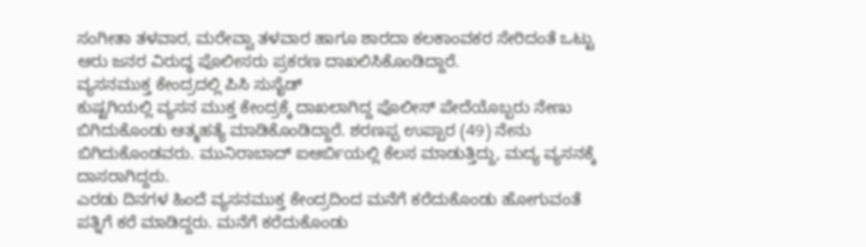ಸಂಗೀತಾ ತಳವಾರ, ಮರೇವ್ವಾ ತಳವಾರ ಹಾಗೂ ಶಾರದಾ ಕಲಕಾಂವಕರ ಸೇರಿದಂತೆ ಒಟ್ಟು ಆರು ಜನರ ವಿರುದ್ಧ ಪೊಲೀಸರು ಪ್ರಕರಣ ದಾಖಲಿಸಿಕೊಂಡಿದ್ದಾರೆ.
ವ್ಯಸನಮುಕ್ತ ಕೇಂದ್ರದಲ್ಲಿ ಪಿಸಿ ಸುಸೈಡ್
ಕುಷ್ಟಗಿಯಲ್ಲಿ ವ್ಯಸನ ಮುಕ್ತ ಕೇಂದ್ರಕ್ಕೆ ದಾಖಲಾಗಿದ್ದ ಪೊಲೀಸ್ ಪೇದೆಯೊಬ್ಬರು ನೇಣು ಬಿಗಿದುಕೊಂಡು ಆತ್ಮಹತ್ಯೆ ಮಾಡಿಕೊಂಡಿದ್ದಾರೆ. ಶರಣಪ್ಪ ಉಪ್ಪಾರ (49) ನೇನು ಬಿಗಿದುಕೊಂಡವರು. ಮುನಿರಾಬಾದ್ ಐಆರ್ಬಿಯಲ್ಲಿ ಕೆಲಸ ಮಾಡುತ್ತಿದ್ದು, ಮದ್ಯ ವ್ಯಸನಕ್ಕೆ ದಾಸರಾಗಿದ್ದರು.
ಎರಡು ದಿನಗಳ ಹಿಂದೆ ವ್ಯಸನಮುಕ್ತ ಕೇಂದ್ರದಿಂದ ಮನೆಗೆ ಕರೆದುಕೊಂಡು ಹೋಗುವಂತೆ ಪತ್ನಿಗೆ ಕರೆ ಮಾಡಿದ್ದರು. ಮನೆಗೆ ಕರೆದುಕೊಂಡು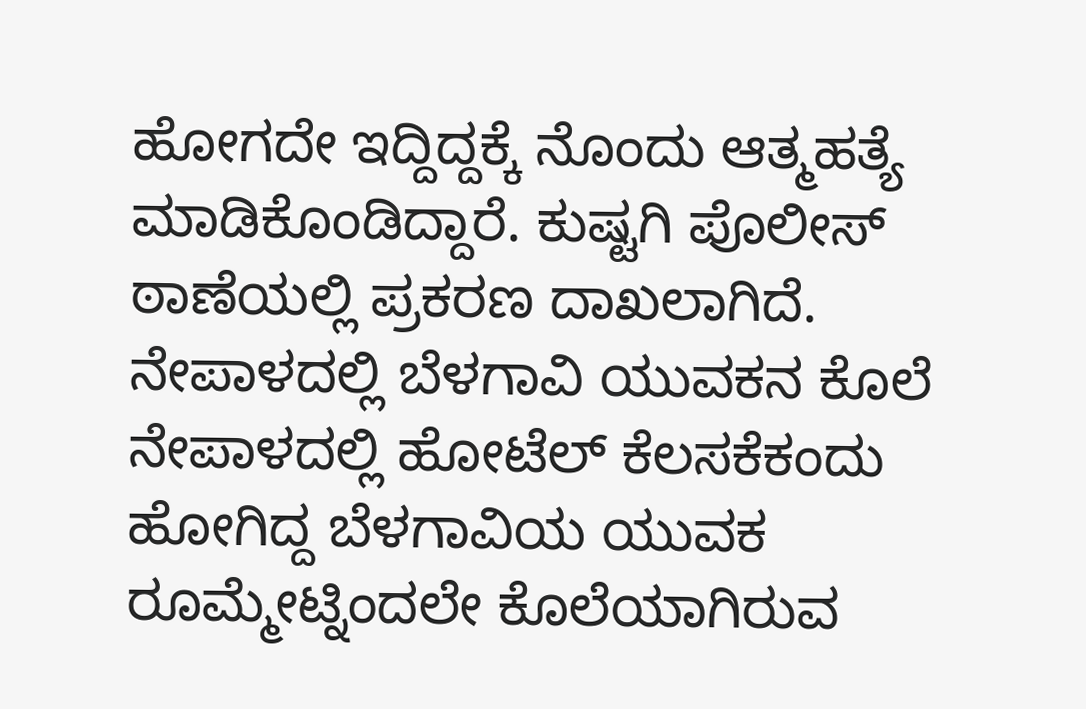ಹೋಗದೇ ಇದ್ದಿದ್ದಕ್ಕೆ ನೊಂದು ಆತ್ಮಹತ್ಯೆ ಮಾಡಿಕೊಂಡಿದ್ದಾರೆ. ಕುಷ್ಟಗಿ ಪೊಲೀಸ್ ಠಾಣೆಯಲ್ಲಿ ಪ್ರಕರಣ ದಾಖಲಾಗಿದೆ.
ನೇಪಾಳದಲ್ಲಿ ಬೆಳಗಾವಿ ಯುವಕನ ಕೊಲೆ
ನೇಪಾಳದಲ್ಲಿ ಹೋಟೆಲ್ ಕೆಲಸಕೆಕಂದು ಹೋಗಿದ್ದ ಬೆಳಗಾವಿಯ ಯುವಕ ರೂಮ್ಮೇಟ್ನಿಂದಲೇ ಕೊಲೆಯಾಗಿರುವ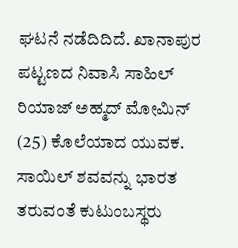ಘಟನೆ ನಡೆದಿದಿದೆ. ಖಾನಾಪುರ ಪಟ್ಟಣದ ನಿವಾಸಿ ಸಾಹಿಲ್ ರಿಯಾಜ್ ಅಹ್ಮದ್ ಮೋಮಿನ್ (25) ಕೊಲೆಯಾದ ಯುವಕ.
ಸಾಯಿಲ್ ಶವವನ್ನು ಭಾರತ ತರುವಂತೆ ಕುಟುಂಬಸ್ಥರು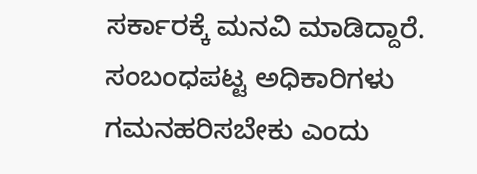ಸರ್ಕಾರಕ್ಕೆ ಮನವಿ ಮಾಡಿದ್ದಾರೆ. ಸಂಬಂಧಪಟ್ಟ ಅಧಿಕಾರಿಗಳು ಗಮನಹರಿಸಬೇಕು ಎಂದು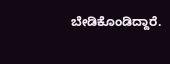ಬೇಡಿಕೊಂಡಿದ್ದಾರೆ.